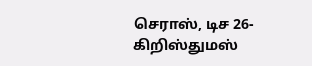செராஸ், டிச 26-
கிறிஸ்துமஸ்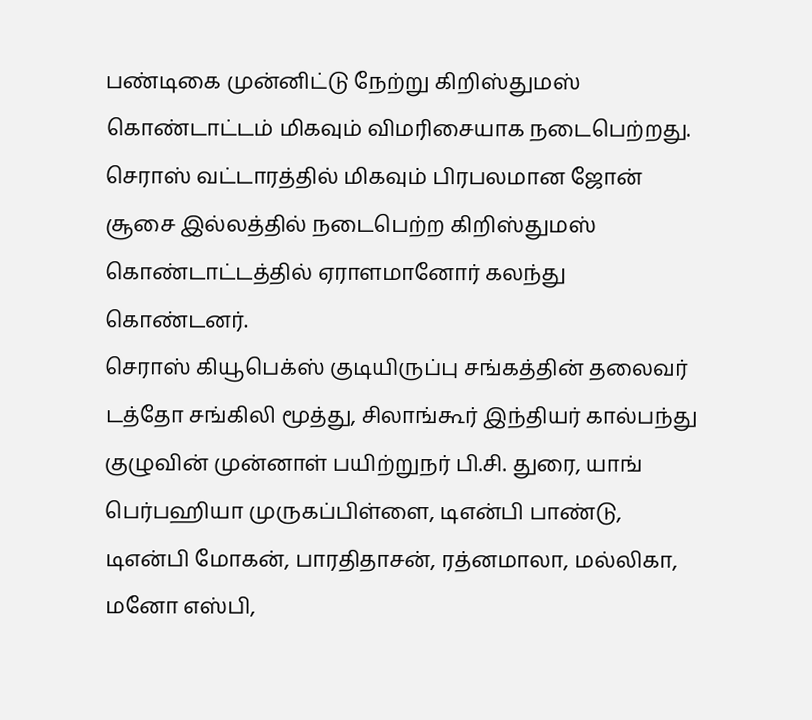பண்டிகை முன்னிட்டு நேற்று கிறிஸ்துமஸ் கொண்டாட்டம் மிகவும் விமரிசையாக நடைபெற்றது.
செராஸ் வட்டாரத்தில் மிகவும் பிரபலமான ஜோன் சூசை இல்லத்தில் நடைபெற்ற கிறிஸ்துமஸ் கொண்டாட்டத்தில் ஏராளமானோர் கலந்து கொண்டனர்.
செராஸ் கியூபெக்ஸ் குடியிருப்பு சங்கத்தின் தலைவர் டத்தோ சங்கிலி மூத்து, சிலாங்கூர் இந்தியர் கால்பந்து குழுவின் முன்னாள் பயிற்றுநர் பி.சி. துரை, யாங் பெர்பஹியா முருகப்பிள்ளை, டிஎன்பி பாண்டு, டிஎன்பி மோகன், பாரதிதாசன், ரத்னமாலா, மல்லிகா, மனோ எஸ்பி,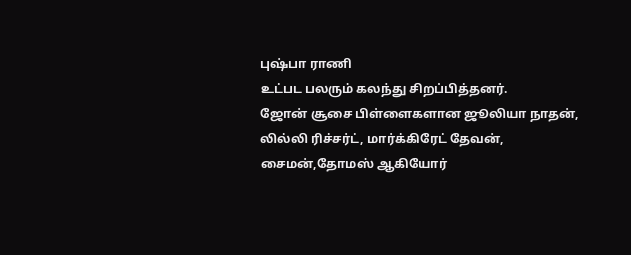புஷ்பா ராணி
உட்பட பலரும் கலந்து சிறப்பித்தனர்.
ஜோன் சூசை பிள்ளைகளான ஜூலியா நாதன், லில்லி ரிச்சர்ட், மார்க்கிரேட் தேவன், சைமன்,தோமஸ் ஆகியோர்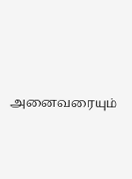அனைவரையும்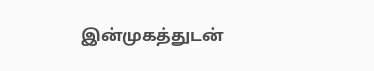இன்முகத்துடன்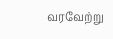வரவேற்று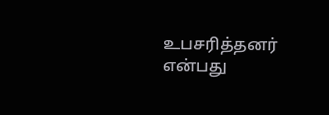உபசரித்தனர் என்பது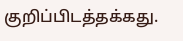குறிப்பிடத்தக்கது.